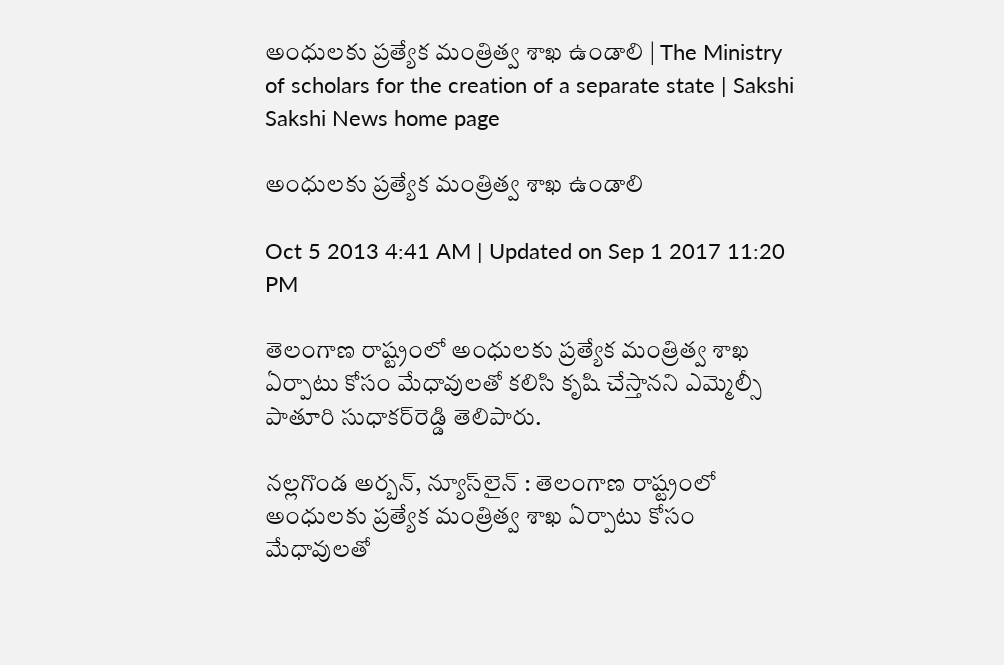అంధులకు ప్రత్యేక మంత్రిత్వ శాఖ ఉండాలి | The Ministry of scholars for the creation of a separate state | Sakshi
Sakshi News home page

అంధులకు ప్రత్యేక మంత్రిత్వ శాఖ ఉండాలి

Oct 5 2013 4:41 AM | Updated on Sep 1 2017 11:20 PM

తెలంగాణ రాష్ట్రంలో అంధులకు ప్రత్యేక మంత్రిత్వ శాఖ ఏర్పాటు కోసం మేధావులతో కలిసి కృషి చేస్తానని ఎమ్మెల్సీ పాతూరి సుధాకర్‌రెడ్డి తెలిపారు.

నల్లగొండ అర్బన్, న్యూస్‌లైన్ : తెలంగాణ రాష్ట్రంలో అంధులకు ప్రత్యేక మంత్రిత్వ శాఖ ఏర్పాటు కోసం మేధావులతో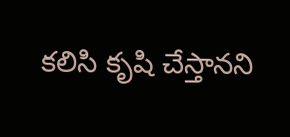కలిసి కృషి చేస్తానని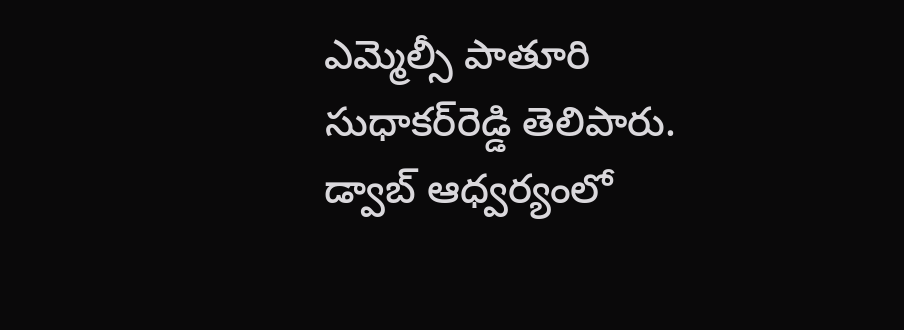ఎమ్మెల్సీ పాతూరి సుధాకర్‌రెడ్డి తెలిపారు. డ్వాబ్ ఆధ్వర్యంలో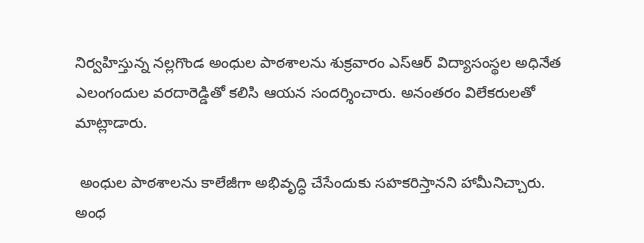నిర్వహిస్తున్న నల్లగొండ అంధుల పాఠశాలను శుక్రవారం ఎస్‌ఆర్ విద్యాసంస్థల అధినేత ఎలంగందుల వరదారెడ్డితో కలిసి ఆయన సందర్శించారు. అనంతరం విలేకరులతో మాట్లాడారు.

 అంధుల పాఠశాలను కాలేజీగా అభివృద్ధి చేసేందుకు సహకరిస్తానని హామీనిచ్చారు. అంధ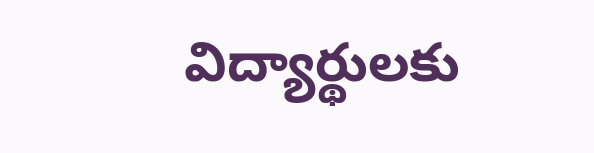విద్యార్థులకు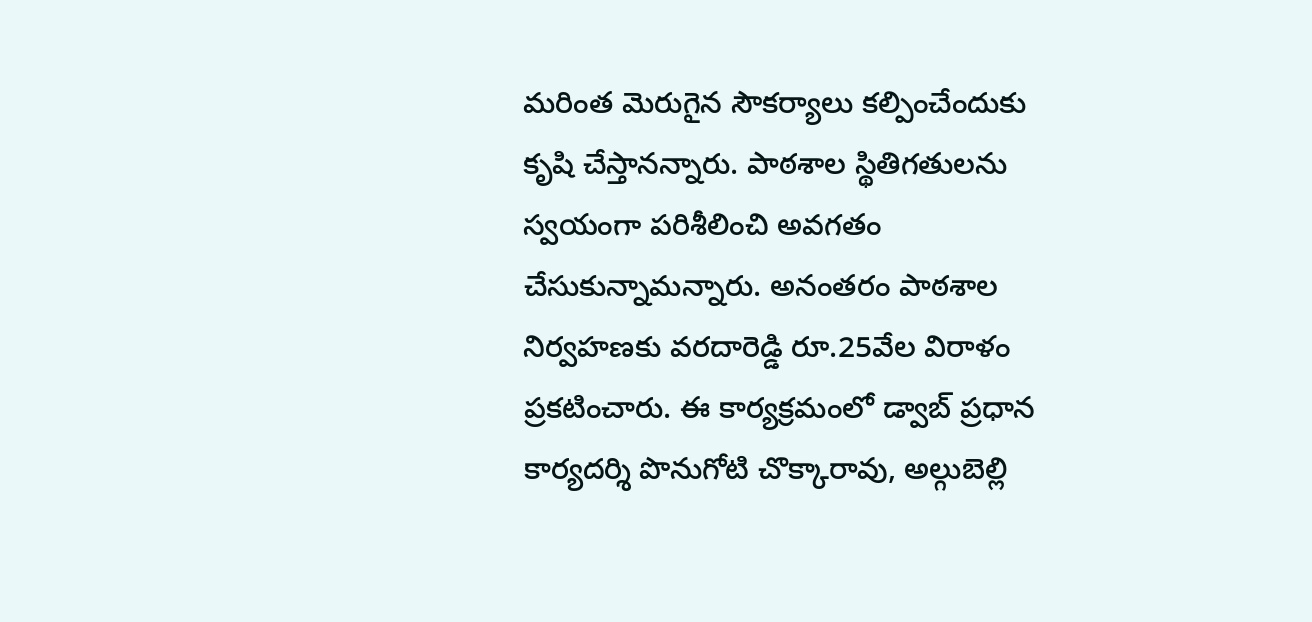మరింత మెరుగైన సౌకర్యాలు కల్పించేందుకు కృషి చేస్తానన్నారు. పాఠశాల స్థితిగతులను స్వయంగా పరిశీలించి అవగతం చేసుకున్నామన్నారు. అనంతరం పాఠశాల నిర్వహణకు వరదారెడ్డి రూ.25వేల విరాళం ప్రకటించారు. ఈ కార్యక్రమంలో డ్వాబ్ ప్రధాన కార్యదర్శి పొనుగోటి చొక్కారావు, అల్గుబెల్లి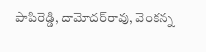పాపిరెడ్డి, దామోదర్‌రావు, వెంకన్న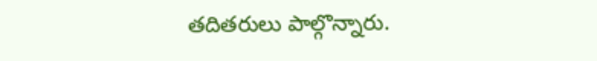తదితరులు పాల్గొన్నారు.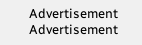Advertisement
Advertisement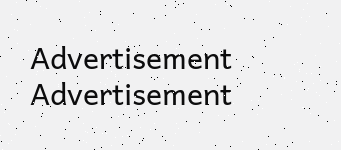Advertisement
Advertisement